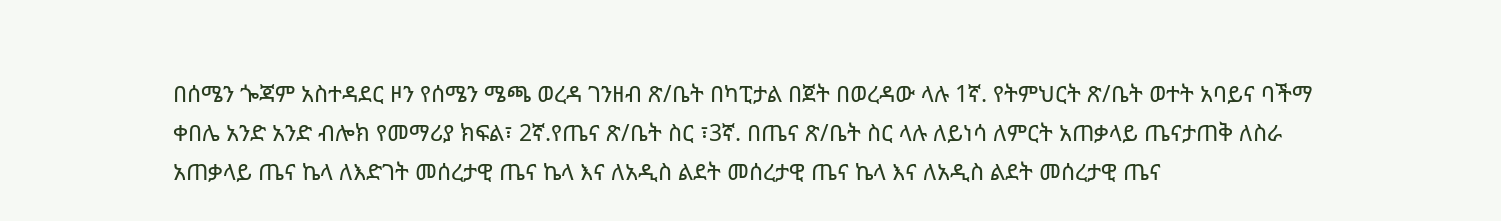በሰሜን ጐጃም አስተዳደር ዞን የሰሜን ሜጫ ወረዳ ገንዘብ ጽ/ቤት በካፒታል በጀት በወረዳው ላሉ 1ኛ. የትምህርት ጽ/ቤት ወተት አባይና ባችማ ቀበሌ አንድ አንድ ብሎክ የመማሪያ ክፍል፣ 2ኛ.የጤና ጽ/ቤት ስር ፣3ኛ. በጤና ጽ/ቤት ስር ላሉ ለይነሳ ለምርት አጠቃላይ ጤናታጠቅ ለስራ አጠቃላይ ጤና ኬላ ለእድገት መሰረታዊ ጤና ኬላ እና ለአዲስ ልደት መሰረታዊ ጤና ኬላ እና ለአዲስ ልደት መሰረታዊ ጤና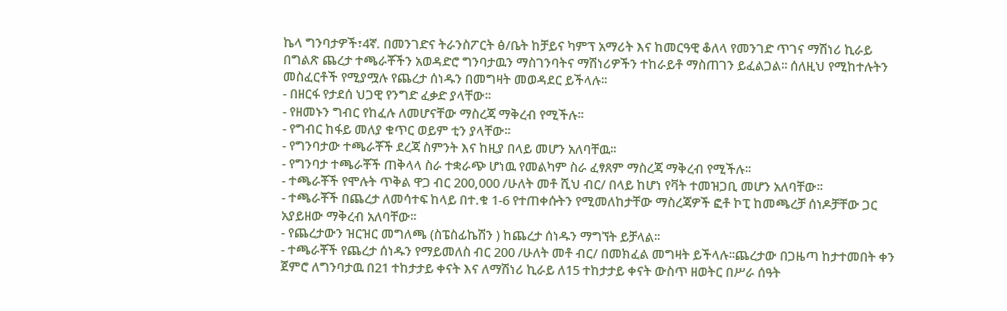ኬላ ግንባታዎች፣4ኛ. በመንገድና ትራንስፖርት ፅ/ቤት ከቻይና ካምፕ አማሪት እና ከመርዓዊ ቆለላ የመንገድ ጥገና ማሽነሪ ኪራይ በግልጽ ጨረታ ተጫራቾችን አወዳድሮ ግንባታዉን ማስገንባትና ማሽነሪዎችን ተከራይቶ ማስጠገን ይፈልጋል፡፡ ሰለዚህ የሚከተሉትን መስፈርቶች የሚያሟሉ የጨረታ ሰነዱን በመግዛት መወዳደር ይችላሉ፡፡
- በዘርፋ የታደሰ ህጋዊ የንግድ ፈቃድ ያላቸው፡፡
- የዘመኑን ግብር የከፈሉ ለመሆናቸው ማስረጃ ማቅረብ የሚችሉ፡፡
- የግብር ከፋይ መለያ ቁጥር ወይም ቲን ያላቸው፡፡
- የግንባታው ተጫራቾች ደረጃ ስምንት እና ከዚያ በላይ መሆን አለባቸዉ፡፡
- የግንባታ ተጫራቾች ጠቅላላ ስራ ተቋራጭ ሆነዉ የመልካም ስራ ፈፃጸም ማስረጃ ማቅረብ የሚችሉ፡፡
- ተጫራቾች የሞሉት ጥቅል ዋጋ ብር 200,000 /ሁለት መቶ ሺህ ብር/ በላይ ከሆነ የቫት ተመዝጋቢ መሆን አለባቸው፡፡
- ተጫራቾች በጨረታ ለመሳተፍ ከላይ በተ.ቁ 1-6 የተጠቀሱትን የሚመለከታቸው ማስረጃዎች ፎቶ ኮፒ ከመጫረቻ ሰነዶቻቸው ጋር አያይዘው ማቅረብ አለባቸው፡፡
- የጨረታውን ዝርዝር መግለጫ (ስፔስፊኬሽን ) ከጨረታ ሰነዱን ማግኘት ይቻላል፡፡
- ተጫራቾች የጨረታ ሰነዱን የማይመለስ ብር 200 /ሁለት መቶ ብር/ በመክፈል መግዛት ይችላሉ፡፡ጨረታው በጋዜጣ ከታተመበት ቀን ጀምሮ ለግንባታዉ በ21 ተከታታይ ቀናት እና ለማሽነሪ ኪራይ ለ15 ተከታታይ ቀናት ውስጥ ዘወትር በሥራ ሰዓት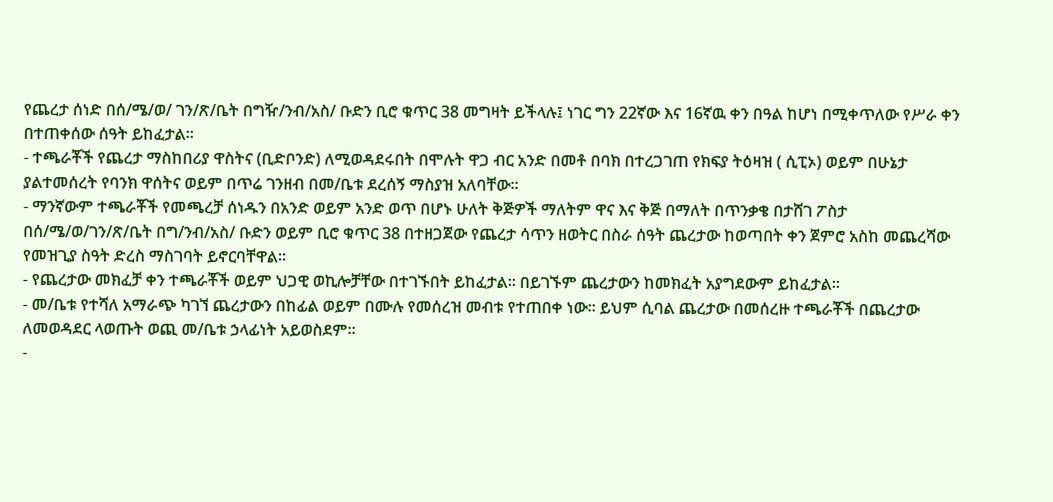የጨረታ ሰነድ በሰ/ሜ/ወ/ ገን/ጽ/ቤት በግዥ/ንብ/አስ/ ቡድን ቢሮ ቁጥር 38 መግዛት ይችላሉ፤ ነገር ግን 22ኛው እና 16ኛዉ ቀን በዓል ከሆነ በሚቀጥለው የሥራ ቀን በተጠቀሰው ሰዓት ይከፈታል፡፡
- ተጫራቾች የጨረታ ማስከበሪያ ዋስትና (ቢድቦንድ) ለሚወዳደሩበት በሞሉት ዋጋ ብር አንድ በመቶ በባክ በተረጋገጠ የክፍያ ትዕዛዝ ( ሲፒኦ) ወይም በሁኔታ ያልተመሰረት የባንክ ዋሰትና ወይም በጥሬ ገንዘብ በመ/ቤቱ ደረሰኝ ማስያዝ አለባቸው፡፡
- ማንኛውም ተጫራቾች የመጫረቻ ሰነዱን በአንድ ወይም አንድ ወጥ በሆኑ ሁለት ቅጅዎች ማለትም ዋና እና ቅጅ በማለት በጥንቃቄ በታሸገ ፖስታ በሰ/ሜ/ወ/ገን/ጽ/ቤት በግ/ንብ/አስ/ ቡድን ወይም ቢሮ ቁጥር 38 በተዘጋጀው የጨረታ ሳጥን ዘወትር በስራ ሰዓት ጨረታው ከወጣበት ቀን ጀምሮ አስከ መጨረሻው የመዝጊያ ስዓት ድረስ ማስገባት ይኖርባቸዋል፡፡
- የጨረታው መክፈቻ ቀን ተጫራቾች ወይም ህጋዊ ወኪሎቻቸው በተገኙበት ይከፈታል፡፡ በይገኙም ጨረታውን ከመክፈት አያግደውም ይከፈታል፡፡
- መ/ቤቱ የተሻለ አማራጭ ካገኘ ጨረታውን በከፊል ወይም በሙሉ የመሰረዝ መብቱ የተጠበቀ ነው፡፡ ይህም ሲባል ጨረታው በመሰረዙ ተጫራቾች በጨረታው ለመወዳደር ላወጡት ወጪ መ/ቤቱ ኃላፊነት አይወስደም፡፡
-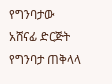የግንባታው አሸናፊ ድርጅት የግንባታ ጠቅላላ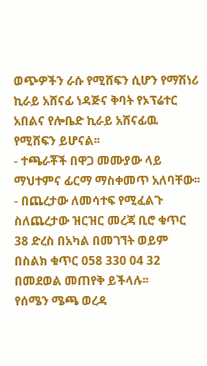ወጭዎችን ራሱ የሚሸፍን ሲሆን የማሽነሪ ኪራይ አሸናፊ ነዳጅና ቅባት የኦፕሬተር አበልና የሎቤድ ኪራይ አሸናፊዉ የሚሸፍን ይሆናል፡፡
- ተጫራቾች በዋጋ መሙያው ላይ ማህተምና ፊርማ ማስቀመጥ አለባቸው፡፡
- በጨረታው ለመሳተፍ የሚፈልጉ ስለጨረታው ዝርዝር መረጃ ቢሮ ቁጥር 38 ድረስ በአካል በመገኘት ወይም በስልክ ቁጥር 058 330 04 32 በመደወል መጠየቅ ይችላሉ፡፡
የሰሜን ሜጫ ወረዳ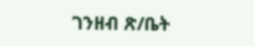ገንዘብ ጽ/ቤት